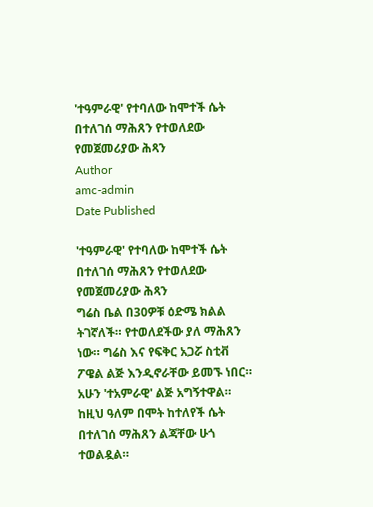'ተዓምራዊ' የተባለው ከሞተች ሴት በተለገሰ ማሕጸን የተወለደው የመጀመሪያው ሕጻን
Author
amc-admin
Date Published

'ተዓምራዊ' የተባለው ከሞተች ሴት በተለገሰ ማሕጸን የተወለደው የመጀመሪያው ሕጻን
ግሬስ ቤል በ30ዎቹ ዕድሜ ክልል ትገኛለች። የተወለደችው ያለ ማሕጸን ነው። ግሬስ እና የፍቅር አጋሯ ስቲቭ ፖዌል ልጅ እንዲኖራቸው ይመኙ ነበር።
አሁን 'ተአምራዊ' ልጅ አግኝተዋል። ከዚህ ዓለም በሞት ከተለየች ሴት በተለገሰ ማሕጸን ልጃቸው ሁጎ ተወልዷል።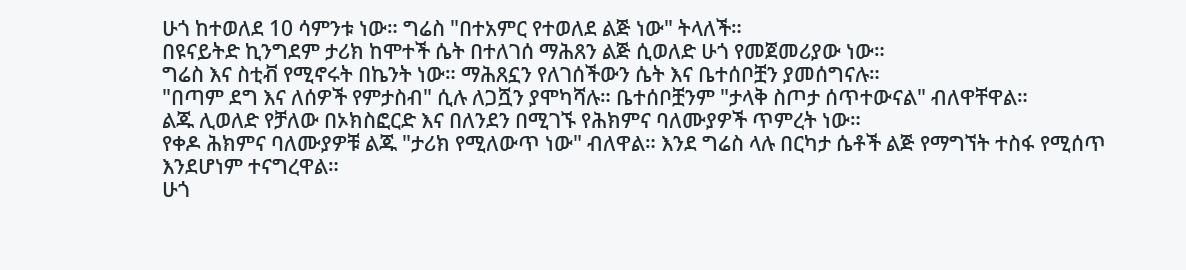ሁጎ ከተወለደ 10 ሳምንቱ ነው። ግሬስ "በተአምር የተወለደ ልጅ ነው" ትላለች።
በዩናይትድ ኪንግደም ታሪክ ከሞተች ሴት በተለገሰ ማሕጸን ልጅ ሲወለድ ሁጎ የመጀመሪያው ነው።
ግሬስ እና ስቲቭ የሚኖሩት በኬንት ነው። ማሕጸኗን የለገሰችውን ሴት እና ቤተሰቦቿን ያመሰግናሉ።
"በጣም ደግ እና ለሰዎች የምታስብ" ሲሉ ለጋሿን ያሞካሻሉ። ቤተሰቦቿንም "ታላቅ ስጦታ ሰጥተውናል" ብለዋቸዋል።
ልጁ ሊወለድ የቻለው በኦክስፎርድ እና በለንደን በሚገኙ የሕክምና ባለሙያዎች ጥምረት ነው።
የቀዶ ሕክምና ባለሙያዎቹ ልጁ "ታሪክ የሚለውጥ ነው" ብለዋል። እንደ ግሬስ ላሉ በርካታ ሴቶች ልጅ የማግኘት ተስፋ የሚሰጥ እንደሆነም ተናግረዋል።
ሁጎ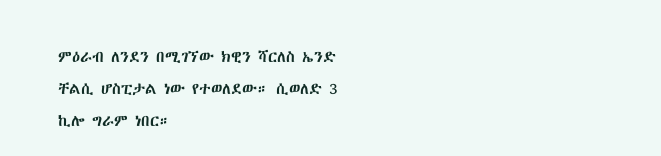ምዕራብ ለንደን በሚገኘው ክዊን ሻርለስ ኤንድ ቸልሲ ሆስፒታል ነው የተወለደው። ሲወለድ 3 ኪሎ ግራም ነበር።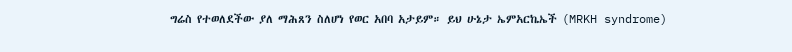ግሬስ የተወለደችው ያለ ማሕጸን ስለሆነ የወር አበባ አታይም። ይህ ሁኔታ ኤምአርኬኤች (MRKH syndrome)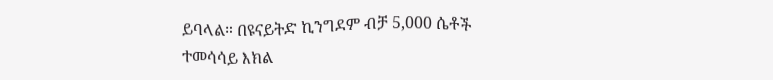ይባላል። በዩናይትድ ኪንግደም ብቻ 5,000 ሴቶች ተመሳሳይ እክል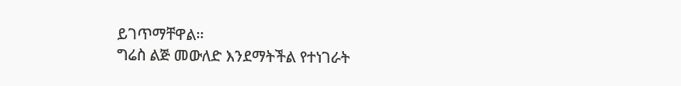ይገጥማቸዋል።
ግሬስ ልጅ መውለድ እንደማትችል የተነገራት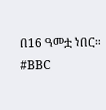በ16 ዓመቷ ነበር።
#BBC